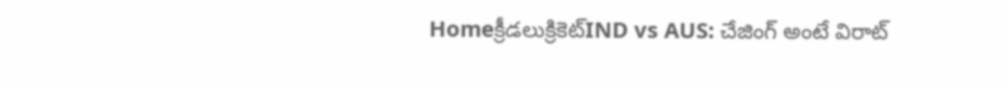Homeక్రీడలుక్రికెట్‌IND vs AUS: చేజింగ్ అంటే విరాట్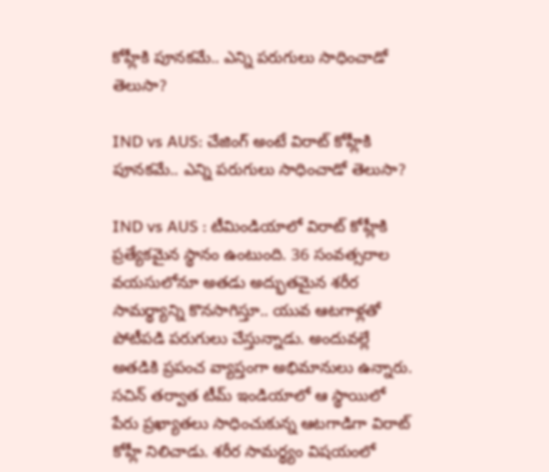కోహ్లీకి పూనకమే.. ఎన్ని పరుగులు సాధించాడో తెలుసా?

IND vs AUS: చేజింగ్ అంటే విరాట్ కోహ్లీకి పూనకమే.. ఎన్ని పరుగులు సాధించాడో తెలుసా?

IND vs AUS : టీమిండియాలో విరాట్ కోహ్లీకి ప్రత్యేకమైన స్థానం ఉంటుంది. 36 సంవత్సరాల వయసులోనూ అతడు అద్భుతమైన శరీర సామర్థ్యాన్ని కొనసాగిస్తూ.. యువ ఆటగాళ్లతో పోటీపడి పరుగులు చేస్తున్నాడు. అందువల్లే అతడికి ప్రపంచ వ్యాప్తంగా అభిమానులు ఉన్నారు. సచిన్ తర్వాత టీమ్ ఇండియాలో ఆ స్థాయిలో పేరు ప్రఖ్యాతలు సాధించుకున్న ఆటగాడిగా విరాట్ కోహ్లీ నిలిచాడు. శరీర సామర్థ్యం విషయంలో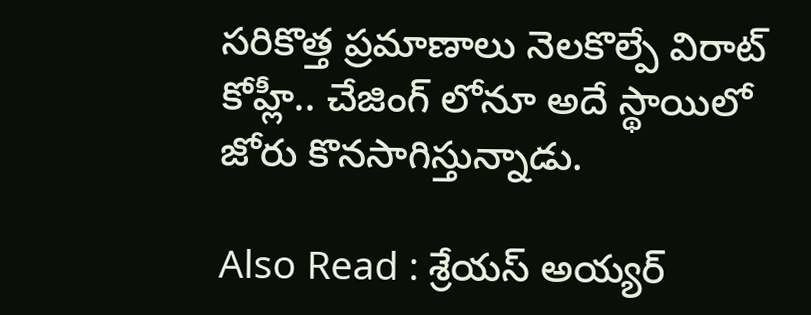సరికొత్త ప్రమాణాలు నెలకొల్పే విరాట్ కోహ్లీ.. చేజింగ్ లోనూ అదే స్థాయిలో జోరు కొనసాగిస్తున్నాడు.

Also Read : శ్రేయస్ అయ్యర్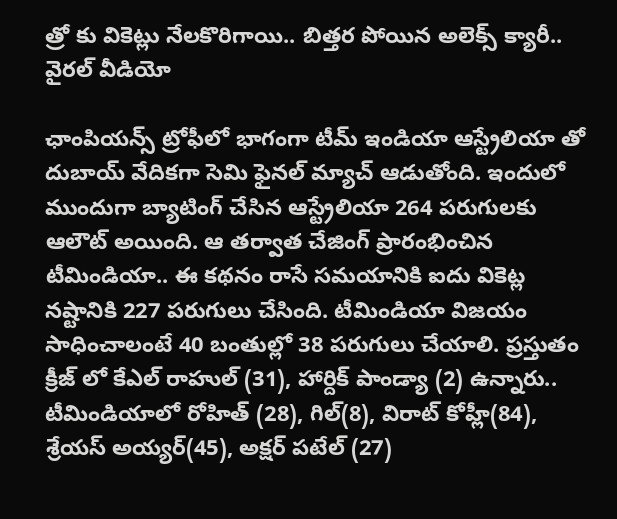త్రో కు వికెట్లు నేలకొరిగాయి.. బిత్తర పోయిన అలెక్స్ క్యారీ.. వైరల్ వీడియో

ఛాంపియన్స్ ట్రోఫీలో భాగంగా టీమ్ ఇండియా ఆస్ట్రేలియా తో దుబాయ్ వేదికగా సెమి ఫైనల్ మ్యాచ్ ఆడుతోంది. ఇందులో ముందుగా బ్యాటింగ్ చేసిన ఆస్ట్రేలియా 264 పరుగులకు ఆలౌట్ అయింది. ఆ తర్వాత చేజింగ్ ప్రారంభించిన టీమిండియా.. ఈ కథనం రాసే సమయానికి ఐదు వికెట్ల నష్టానికి 227 పరుగులు చేసింది. టీమిండియా విజయం సాధించాలంటే 40 బంతుల్లో 38 పరుగులు చేయాలి. ప్రస్తుతం క్రీజ్ లో కేఎల్ రాహుల్ (31), హార్దిక్ పాండ్యా (2) ఉన్నారు.. టీమిండియాలో రోహిత్ (28), గిల్(8), విరాట్ కోహ్లీ(84), శ్రేయస్ అయ్యర్(45), అక్షర్ పటేల్ (27)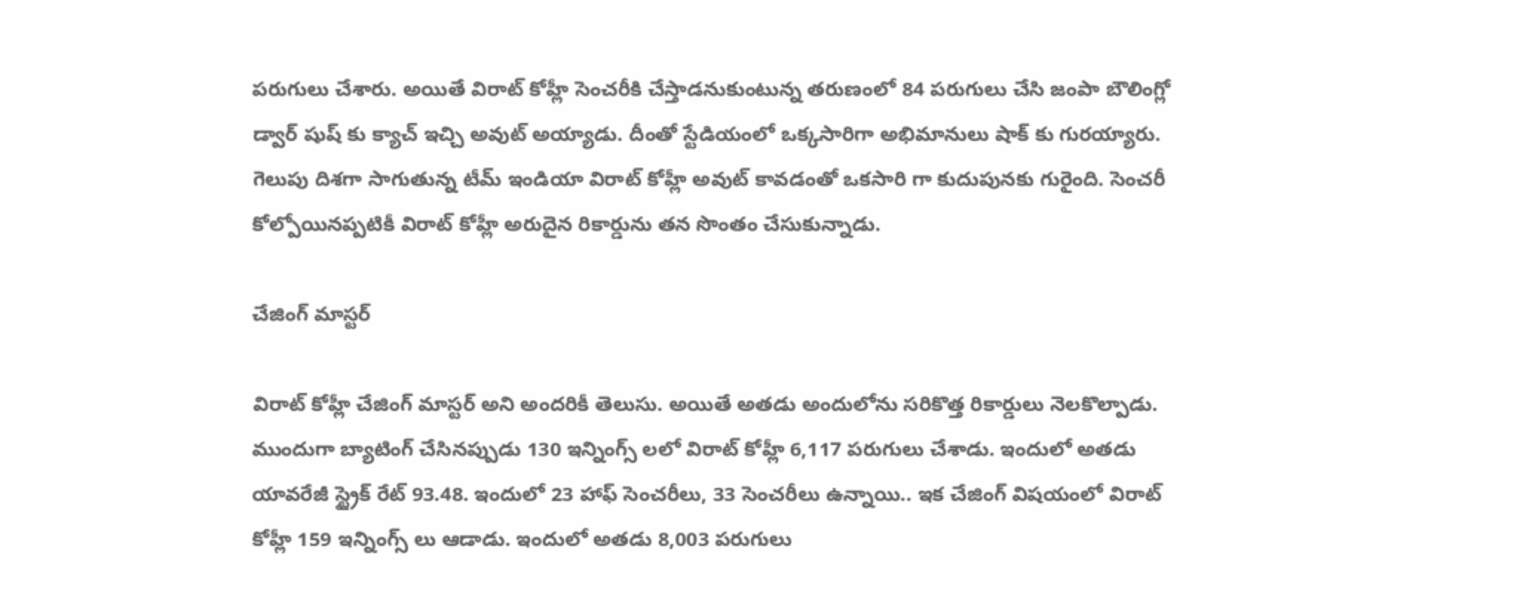పరుగులు చేశారు. అయితే విరాట్ కోహ్లీ సెంచరీకి చేస్తాడనుకుంటున్న తరుణంలో 84 పరుగులు చేసి జంపా బౌలింగ్లో డ్వార్ షుష్ కు క్యాచ్ ఇచ్చి అవుట్ అయ్యాడు. దీంతో స్టేడియంలో ఒక్కసారిగా అభిమానులు షాక్ కు గురయ్యారు. గెలుపు దిశగా సాగుతున్న టీమ్ ఇండియా విరాట్ కోహ్లీ అవుట్ కావడంతో ఒకసారి గా కుదుపునకు గురైంది. సెంచరీ కోల్పోయినప్పటికీ విరాట్ కోహ్లీ అరుదైన రికార్డును తన సొంతం చేసుకున్నాడు.

చేజింగ్ మాస్టర్

విరాట్ కోహ్లీ చేజింగ్ మాస్టర్ అని అందరికీ తెలుసు. అయితే అతడు అందులోను సరికొత్త రికార్డులు నెలకొల్పాడు. ముందుగా బ్యాటింగ్ చేసినప్పుడు 130 ఇన్నింగ్స్ లలో విరాట్ కోహ్లీ 6,117 పరుగులు చేశాడు. ఇందులో అతడు యావరేజీ స్ట్రైక్ రేట్ 93.48. ఇందులో 23 హాఫ్ సెంచరీలు, 33 సెంచరీలు ఉన్నాయి.. ఇక చేజింగ్ విషయంలో విరాట్ కోహ్లీ 159 ఇన్నింగ్స్ లు ఆడాడు. ఇందులో అతడు 8,003 పరుగులు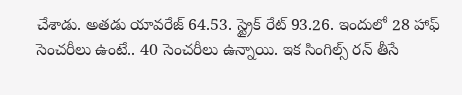చేశాడు. అతడు యావరేజ్ 64.53. స్ట్రైక్ రేట్ 93.26. ఇందులో 28 హాఫ్ సెంచరీలు ఉంటే.. 40 సెంచరీలు ఉన్నాయి. ఇక సింగిల్స్ రన్ తీసే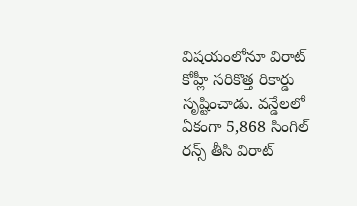విషయంలోనూ విరాట్ కోహ్లీ సరికొత్త రికార్డు సృష్టించాడు. వన్డేలలో ఏకంగా 5,868 సింగిల్ రన్స్ తీసి విరాట్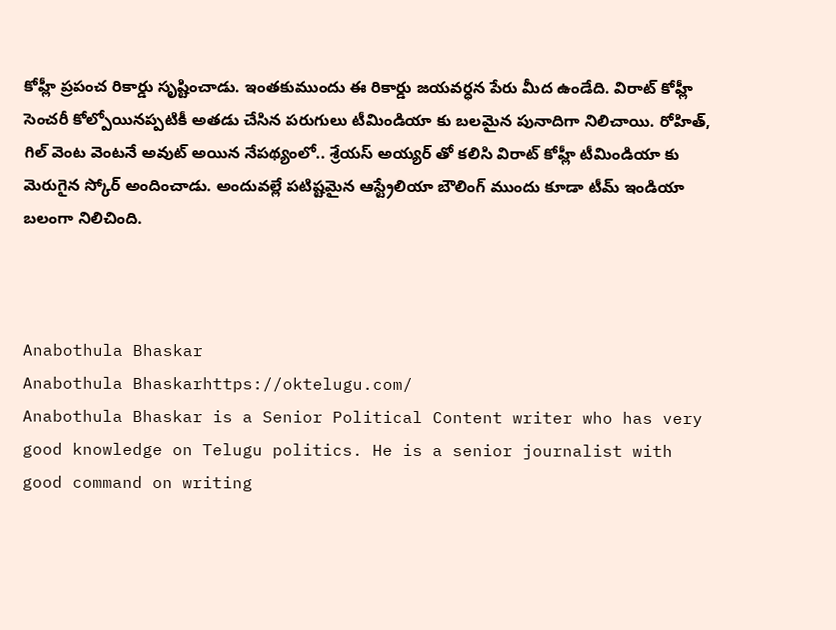కోహ్లీ ప్రపంచ రికార్డు సృష్టించాడు. ఇంతకుముందు ఈ రికార్డు జయవర్ధన పేరు మీద ఉండేది. విరాట్ కోహ్లీ సెంచరీ కోల్పోయినప్పటికీ అతడు చేసిన పరుగులు టీమిండియా కు బలమైన పునాదిగా నిలిచాయి. రోహిత్, గిల్ వెంట వెంటనే అవుట్ అయిన నేపథ్యంలో.. శ్రేయస్ అయ్యర్ తో కలిసి విరాట్ కోహ్లీ టీమిండియా కు మెరుగైన స్కోర్ అందించాడు. అందువల్లే పటిష్టమైన ఆస్ట్రేలియా బౌలింగ్ ముందు కూడా టీమ్ ఇండియా బలంగా నిలిచింది.



Anabothula Bhaskar
Anabothula Bhaskarhttps://oktelugu.com/
Anabothula Bhaskar is a Senior Political Content writer who has very good knowledge on Telugu politics. He is a senior journalist with good command on writing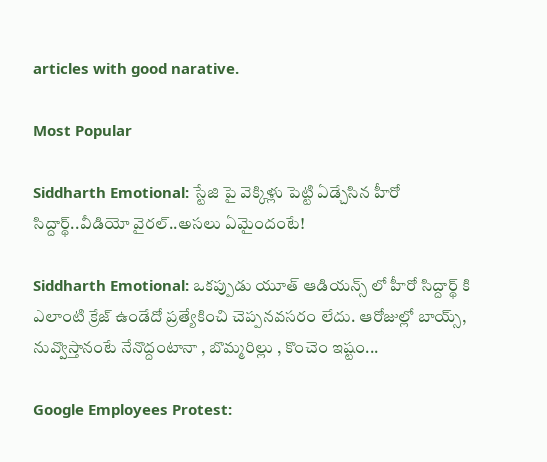articles with good narative.

Most Popular

Siddharth Emotional: స్టేజి పై వెక్కిళ్లు పెట్టి ఏడ్చేసిన హీరో సిద్దార్థ్..వీడియో వైరల్..అసలు ఏమైందంటే!

Siddharth Emotional: ఒకప్పుడు యూత్ ఆడియన్స్ లో హీరో సిద్దార్థ్ కి ఎలాంటి క్రేజ్ ఉండేదో ప్రత్యేకించి చెప్పనవసరం లేదు. ఆరోజుల్లో బాయ్స్, నువ్వొస్తానంటే నేనొద్దంటానా , బొమ్మరిల్లు , కొంచెం ఇష్టం...

Google Employees Protest: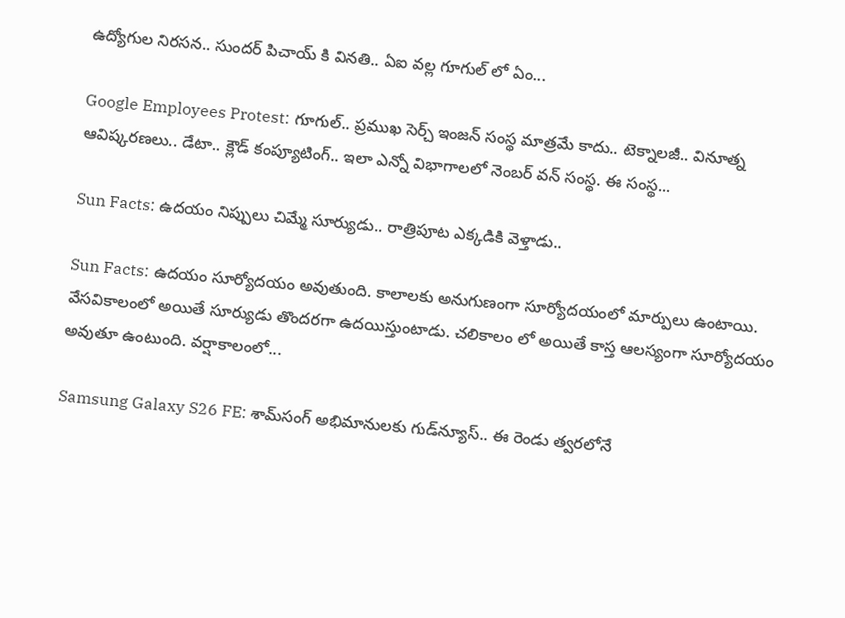ఉద్యోగుల నిరసన.. సుందర్ పిచాయ్ కి వినతి.. ఏఐ వల్ల గూగుల్ లో ఏం...

Google Employees Protest: గూగుల్.. ప్రముఖ సెర్చ్ ఇంజన్ సంస్థ మాత్రమే కాదు.. టెక్నాలజీ.. వినూత్న ఆవిష్కరణలు.. డేటా.. క్లౌడ్ కంప్యూటింగ్.. ఇలా ఎన్నో విభాగాలలో నెంబర్ వన్ సంస్థ. ఈ సంస్థ...

Sun Facts: ఉదయం నిప్పులు చిమ్మే సూర్యుడు.. రాత్రిపూట ఎక్కడికి వెళ్తాడు..

Sun Facts: ఉదయం సూర్యోదయం అవుతుంది. కాలాలకు అనుగుణంగా సూర్యోదయంలో మార్పులు ఉంటాయి. వేసవికాలంలో అయితే సూర్యుడు తొందరగా ఉదయిస్తుంటాడు. చలికాలం లో అయితే కాస్త ఆలస్యంగా సూర్యోదయం అవుతూ ఉంటుంది. వర్షాకాలంలో...

Samsung Galaxy S26 FE: శామ్‌సంగ్ అభిమానులకు గుడ్‌న్యూస్.. ఈ రెండు త్వరలోనే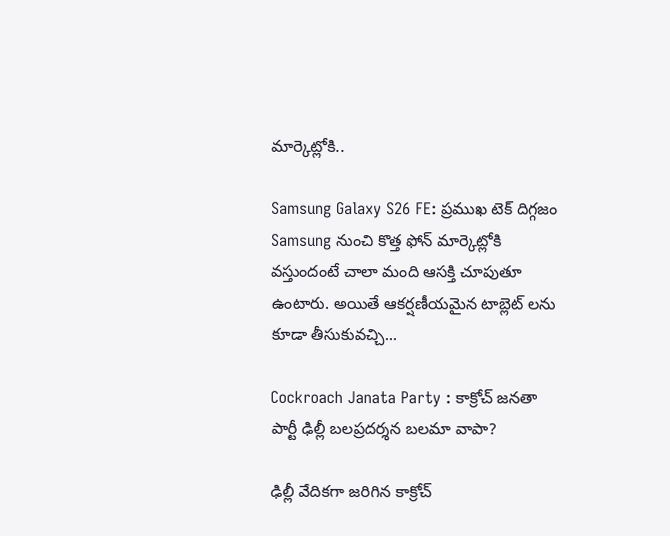మార్కెట్లోకి..

Samsung Galaxy S26 FE: ప్రముఖ టెక్ దిగ్గజం Samsung నుంచి కొత్త ఫోన్ మార్కెట్లోకి వస్తుందంటే చాలా మంది ఆసక్తి చూపుతూ ఉంటారు. అయితే ఆకర్షణీయమైన టాబ్లెట్ లను కూడా తీసుకువచ్చి...

Cockroach Janata Party : కాక్రోచ్ జనతా పార్టీ ఢిల్లీ బలప్రదర్శన బలమా వాపా?

ఢిల్లీ వేదికగా జరిగిన కాక్రోచ్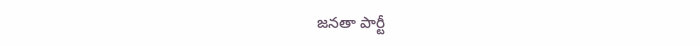జనతా పార్టీ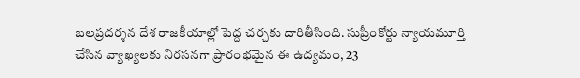బలప్రదర్శన దేశ రాజకీయాల్లో పెద్ద చర్చకు దారితీసింది. సుప్రీంకోర్టు న్యాయమూర్తి చేసిన వ్యాఖ్యలకు నిరసనగా ప్రారంభమైన ఈ ఉద్యమం, 23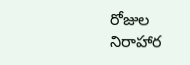రోజుల నిరాహార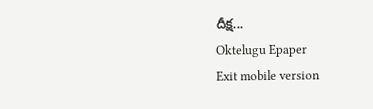దీక్ష...
Oktelugu Epaper
Exit mobile version